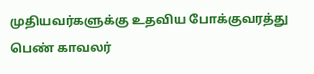முதியவர்களுக்கு உதவிய போக்குவரத்து பெண் காவலர்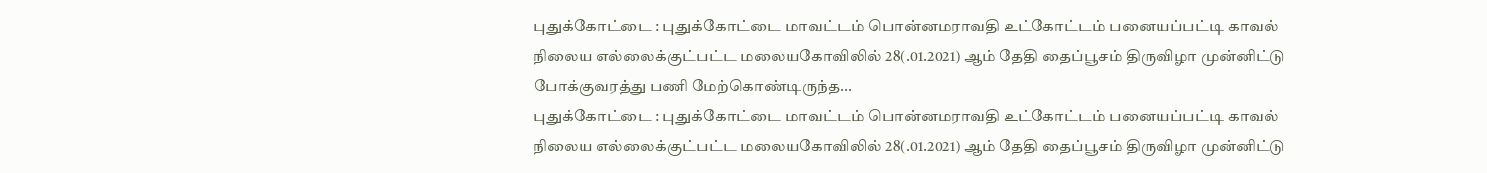புதுக்கோட்டை : புதுக்கோட்டை மாவட்டம் பொன்னமராவதி உட்கோட்டம் பனையப்பட்டி காவல் நிலைய எல்லைக்குட்பட்ட மலையகோவிலில் 28(.01.2021) ஆம் தேதி தைப்பூசம் திருவிழா முன்னிட்டு போக்குவரத்து பணி மேற்கொண்டிருந்த...
புதுக்கோட்டை : புதுக்கோட்டை மாவட்டம் பொன்னமராவதி உட்கோட்டம் பனையப்பட்டி காவல் நிலைய எல்லைக்குட்பட்ட மலையகோவிலில் 28(.01.2021) ஆம் தேதி தைப்பூசம் திருவிழா முன்னிட்டு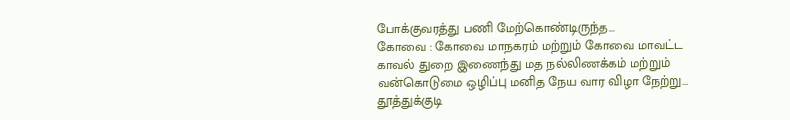போக்குவரத்து பணி மேற்கொண்டிருந்த...
கோவை : கோவை மாநகரம் மற்றும் கோவை மாவட்ட காவல் துறை இணைந்து மத நல்லிணக்கம் மற்றும் வன்கொடுமை ஒழிப்பு மனித நேய வார விழா நேற்று...
தூத்துக்குடி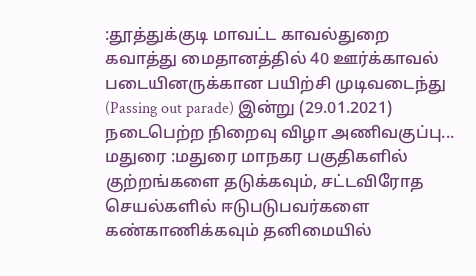:தூத்துக்குடி மாவட்ட காவல்துறை கவாத்து மைதானத்தில் 40 ஊர்க்காவல் படையினருக்கான பயிற்சி முடிவடைந்து (Passing out parade) இன்று (29.01.2021) நடைபெற்ற நிறைவு விழா அணிவகுப்பு...
மதுரை :மதுரை மாநகர பகுதிகளில் குற்றங்களை தடுக்கவும், சட்டவிரோத செயல்களில் ஈடுபடுபவர்களை கண்காணிக்கவும் தனிமையில்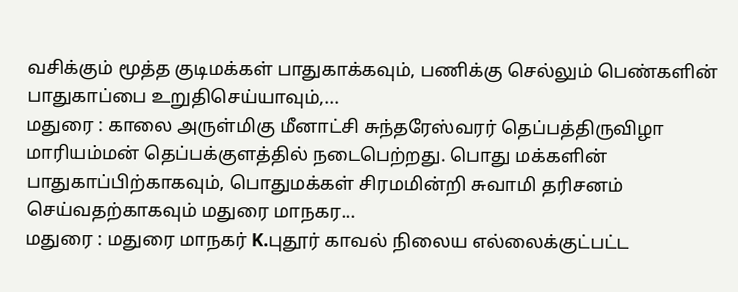வசிக்கும் மூத்த குடிமக்கள் பாதுகாக்கவும், பணிக்கு செல்லும் பெண்களின் பாதுகாப்பை உறுதிசெய்யாவும்,...
மதுரை : காலை அருள்மிகு மீனாட்சி சுந்தரேஸ்வரர் தெப்பத்திருவிழா மாரியம்மன் தெப்பக்குளத்தில் நடைபெற்றது. பொது மக்களின் பாதுகாப்பிற்காகவும், பொதுமக்கள் சிரமமின்றி சுவாமி தரிசனம் செய்வதற்காகவும் மதுரை மாநகர...
மதுரை : மதுரை மாநகர் K.புதூர் காவல் நிலைய எல்லைக்குட்பட்ட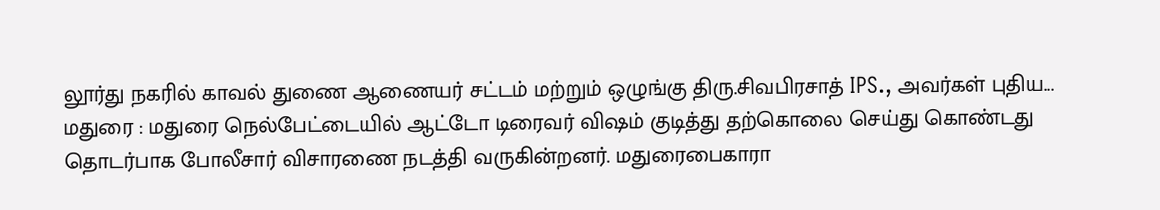லூர்து நகரில் காவல் துணை ஆணையர் சட்டம் மற்றும் ஒழுங்கு திரு.சிவபிரசாத் IPS., அவர்கள் புதிய...
மதுரை : மதுரை நெல்பேட்டையில் ஆட்டோ டிரைவர் விஷம் குடித்து தற்கொலை செய்து கொண்டது தொடர்பாக போலீசார் விசாரணை நடத்தி வருகின்றனர். மதுரைபைகாரா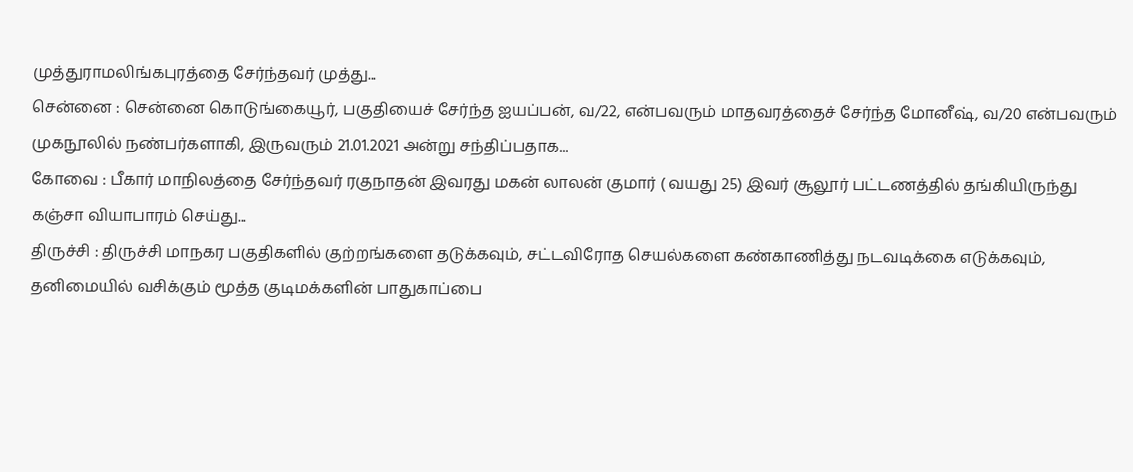முத்துராமலிங்கபுரத்தை சேர்ந்தவர் முத்து...
சென்னை : சென்னை கொடுங்கையூர், பகுதியைச் சேர்ந்த ஐயப்பன், வ/22, என்பவரும் மாதவரத்தைச் சேர்ந்த மோனீஷ், வ/20 என்பவரும் முகநூலில் நண்பர்களாகி, இருவரும் 21.01.2021 அன்று சந்திப்பதாக...
கோவை : பீகார் மாநிலத்தை சேர்ந்தவர் ரகுநாதன் இவரது மகன் லாலன் குமார் ( வயது 25) இவர் சூலூர் பட்டணத்தில் தங்கியிருந்து கஞ்சா வியாபாரம் செய்து...
திருச்சி : திருச்சி மாநகர பகுதிகளில் குற்றங்களை தடுக்கவும், சட்டவிரோத செயல்களை கண்காணித்து நடவடிக்கை எடுக்கவும், தனிமையில் வசிக்கும் மூத்த குடிமக்களின் பாதுகாப்பை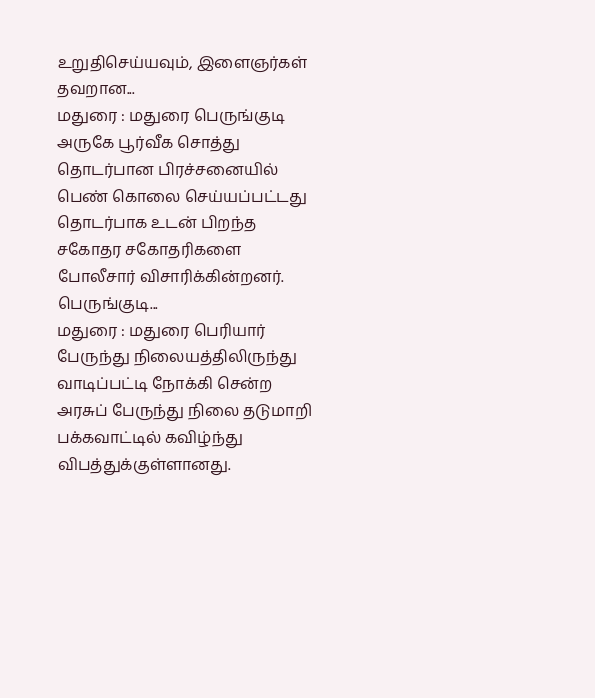உறுதிசெய்யவும், இளைஞர்கள் தவறான...
மதுரை : மதுரை பெருங்குடி அருகே பூர்வீக சொத்து தொடர்பான பிரச்சனையில் பெண் கொலை செய்யப்பட்டது தொடர்பாக உடன் பிறந்த சகோதர சகோதரிகளை போலீசார் விசாரிக்கின்றனர். பெருங்குடி...
மதுரை : மதுரை பெரியார் பேருந்து நிலையத்திலிருந்து வாடிப்பட்டி நோக்கி சென்ற அரசுப் பேருந்து நிலை தடுமாறி பக்கவாட்டில் கவிழ்ந்து விபத்துக்குள்ளானது.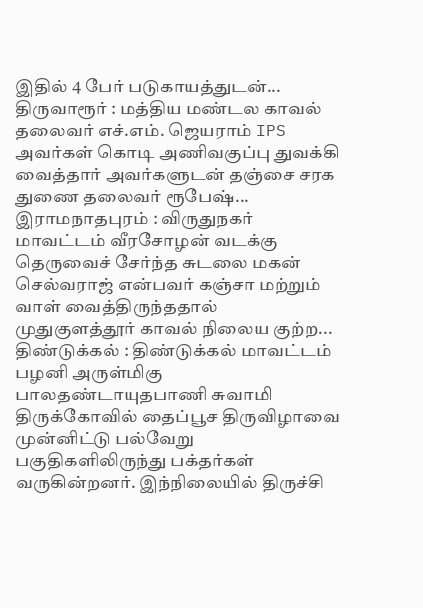இதில் 4 பேர் படுகாயத்துடன்...
திருவாரூர் : மத்திய மண்டல காவல் தலைவர் எச்.எம். ஜெயராம் IPS அவர்கள் கொடி அணிவகுப்பு துவக்கி வைத்தார் அவர்களுடன் தஞ்சை சரக துணை தலைவர் ரூபேஷ்...
இராமநாதபுரம் : விருதுநகர் மாவட்டம் வீரசோழன் வடக்கு தெருவைச் சேர்ந்த சுடலை மகன் செல்வராஜ் என்பவர் கஞ்சா மற்றும் வாள் வைத்திருந்ததால் முதுகுளத்தூர் காவல் நிலைய குற்ற...
திண்டுக்கல் : திண்டுக்கல் மாவட்டம் பழனி அருள்மிகு பாலதண்டாயுதபாணி சுவாமி திருக்கோவில் தைப்பூச திருவிழாவை முன்னிட்டு பல்வேறு பகுதிகளிலிருந்து பக்தர்கள் வருகின்றனர். இந்நிலையில் திருச்சி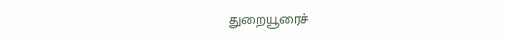துறையூரைச்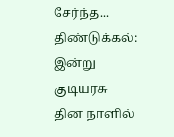சேர்ந்த...
திண்டுக்கல்: இன்று குடியரசு தின நாளில்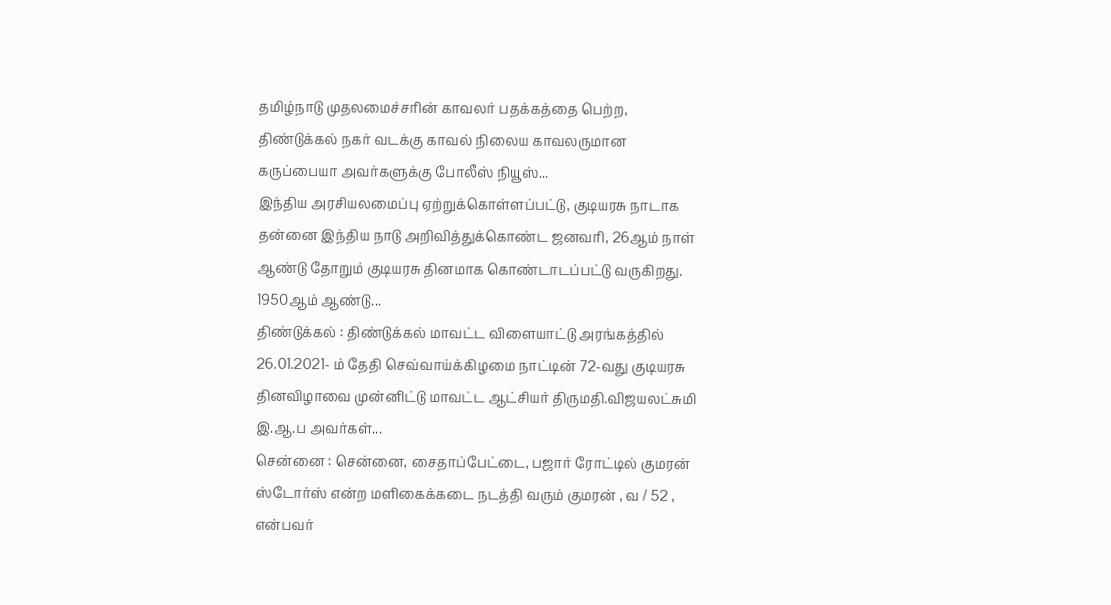தமிழ்நாடு முதலமைச்சரின் காவலர் பதக்கத்தை பெற்ற, திண்டுக்கல் நகர் வடக்கு காவல் நிலைய காவலருமான கருப்பையா அவர்களுக்கு போலீஸ் நியூஸ்...
இந்திய அரசியலமைப்பு ஏற்றுக்கொள்ளப்பட்டு, குடியரசு நாடாக தன்னை இந்திய நாடு அறிவித்துக்கொண்ட ஜனவரி, 26ஆம் நாள் ஆண்டு தோறும் குடியரசு தினமாக கொண்டாடப்பட்டு வருகிறது. 1950ஆம் ஆண்டு...
திண்டுக்கல் : திண்டுக்கல் மாவட்ட விளையாட்டு அரங்கத்தில் 26.01.2021- ம் தேதி செவ்வாய்க்கிழமை நாட்டின் 72-வது குடியரசு தினவிழாவை முன்னிட்டு மாவட்ட ஆட்சியர் திருமதி.விஜயலட்சுமி இ.ஆ.ப அவர்கள்...
சென்னை : சென்னை, சைதாப்பேட்டை, பஜார் ரோட்டில் குமரன் ஸ்டோர்ஸ் என்ற மளிகைக்கடை நடத்தி வரும் குமரன் , வ / 52 , என்பவர்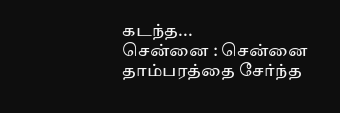கடந்த...
சென்னை : சென்னை தாம்பரத்தை சேர்ந்த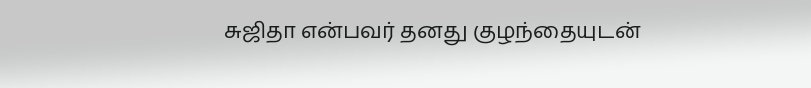சுஜிதா என்பவர் தனது குழந்தையுடன்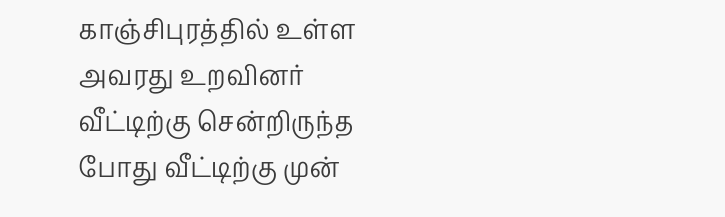காஞ்சிபுரத்தில் உள்ள அவரது உறவினர் வீட்டிற்கு சென்றிருந்த போது வீட்டிற்கு முன்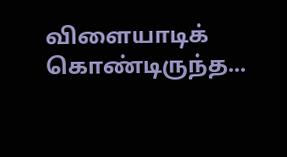விளையாடிக் கொண்டிருந்த...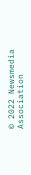© 2022 Newsmedia Association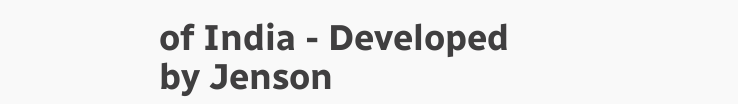of India - Developed by Jenson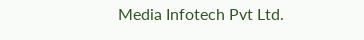Media Infotech Pvt Ltd.